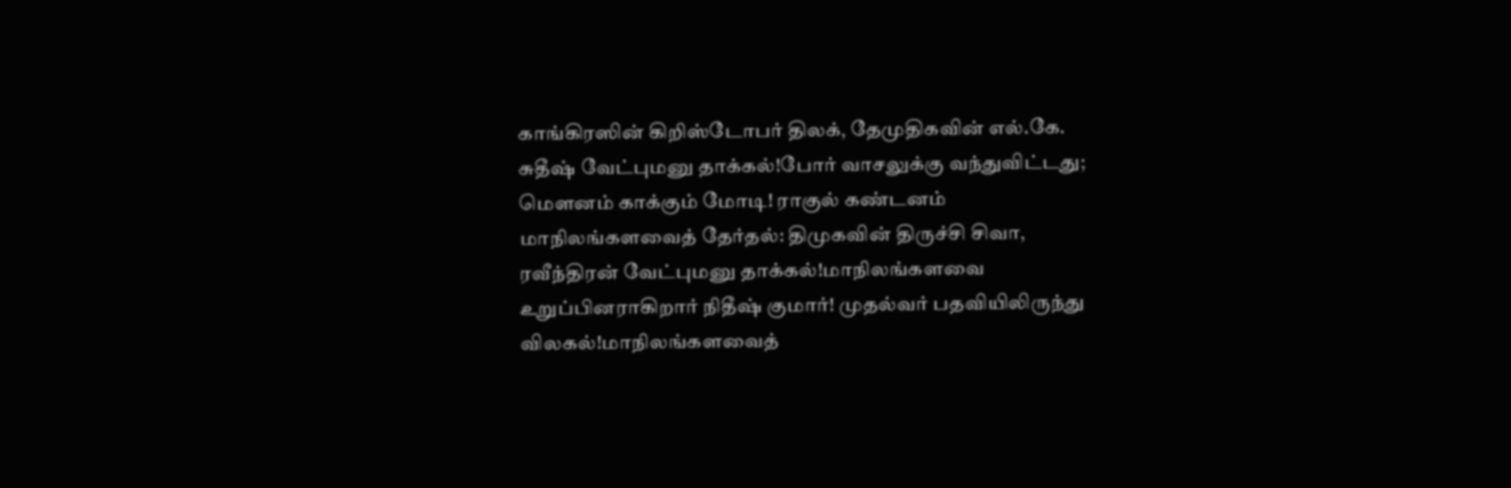காங்கிரஸின் கிறிஸ்டோபர் திலக், தேமுதிகவின் எல்.கே. சுதீஷ் வேட்புமனு தாக்கல்!போர் வாசலுக்கு வந்துவிட்டது; மெளனம் காக்கும் மோடி! ராகுல் கண்டனம் மாநிலங்களவைத் தேர்தல்: திமுகவின் திருச்சி சிவா, ரவீந்திரன் வேட்புமனு தாக்கல்!மாநிலங்களவை உறுப்பினராகிறார் நிதீஷ் குமார்! முதல்வர் பதவியிலிருந்து விலகல்!மாநிலங்களவைத்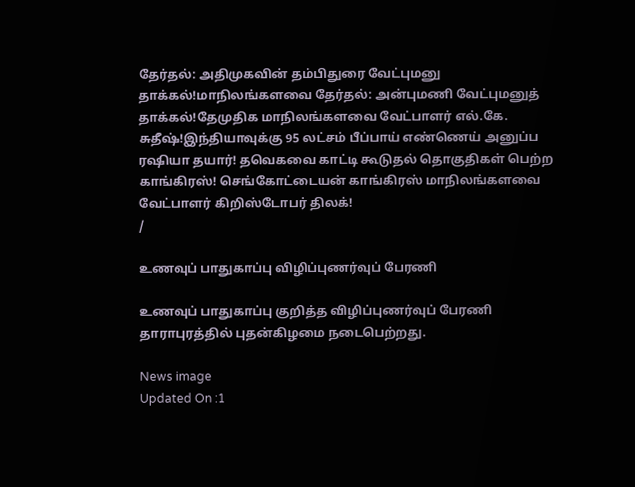தேர்தல்: அதிமுகவின் தம்பிதுரை வேட்புமனு தாக்கல்!மாநிலங்களவை தேர்தல்: அன்புமணி வேட்புமனுத் தாக்கல்!தேமுதிக மாநிலங்களவை வேட்பாளர் எல்.கே. சுதீஷ்!இந்தியாவுக்கு 95 லட்சம் பீப்பாய் எண்ணெய் அனுப்ப ரஷியா தயார்! தவெகவை காட்டி கூடுதல் தொகுதிகள் பெற்ற காங்கிரஸ்! செங்கோட்டையன் காங்கிரஸ் மாநிலங்களவை வேட்பாளர் கிறிஸ்டோபர் திலக்!
/

உணவுப் பாதுகாப்பு விழிப்புணர்வுப் பேரணி

உணவுப் பாதுகாப்பு குறித்த விழிப்புணர்வுப் பேரணி தாராபுரத்தில் புதன்கிழமை நடைபெற்றது.

News image
Updated On :1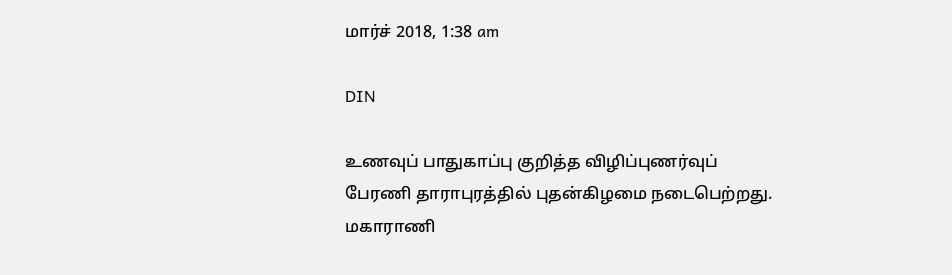மார்ச் 2018, 1:38 am

DIN

உணவுப் பாதுகாப்பு குறித்த விழிப்புணர்வுப் பேரணி தாராபுரத்தில் புதன்கிழமை நடைபெற்றது.
மகாராணி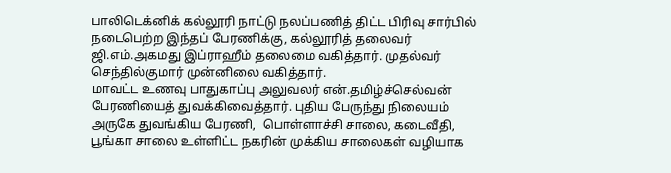பாலிடெக்னிக் கல்லூரி நாட்டு நலப்பணித் திட்ட பிரிவு சார்பில் நடைபெற்ற இந்தப் பேரணிக்கு, கல்லூரித் தலைவர் ஜி.எம்.அகமது இப்ராஹீம் தலைமை வகித்தார். முதல்வர் செந்தில்குமார் முன்னிலை வகித்தார்.
மாவட்ட உணவு பாதுகாப்பு அலுவலர் என்.தமிழ்ச்செல்வன் பேரணியைத் துவக்கிவைத்தார். புதிய பேருந்து நிலையம் அருகே துவங்கிய பேரணி,  பொள்ளாச்சி சாலை, கடைவீதி, பூங்கா சாலை உள்ளிட்ட நகரின் முக்கிய சாலைகள் வழியாக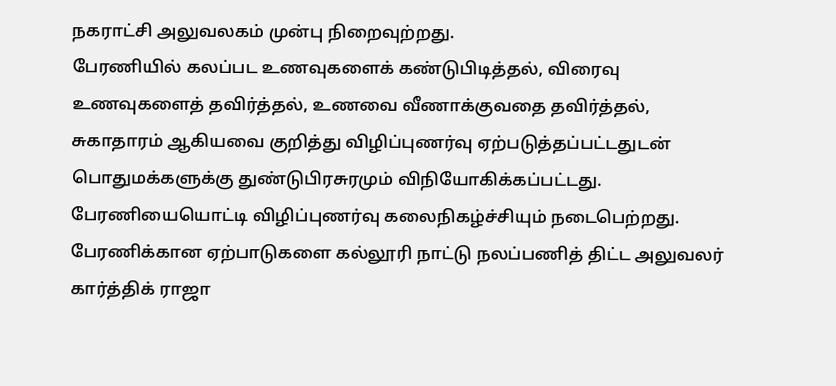நகராட்சி அலுவலகம் முன்பு நிறைவுற்றது.
பேரணியில் கலப்பட உணவுகளைக் கண்டுபிடித்தல், விரைவு உணவுகளைத் தவிர்த்தல், உணவை வீணாக்குவதை தவிர்த்தல், சுகாதாரம் ஆகியவை குறித்து விழிப்புணர்வு ஏற்படுத்தப்பட்டதுடன் பொதுமக்களுக்கு துண்டுபிரசுரமும் விநியோகிக்கப்பட்டது. பேரணியையொட்டி விழிப்புணர்வு கலைநிகழ்ச்சியும் நடைபெற்றது.
பேரணிக்கான ஏற்பாடுகளை கல்லூரி நாட்டு நலப்பணித் திட்ட அலுவலர் கார்த்திக் ராஜா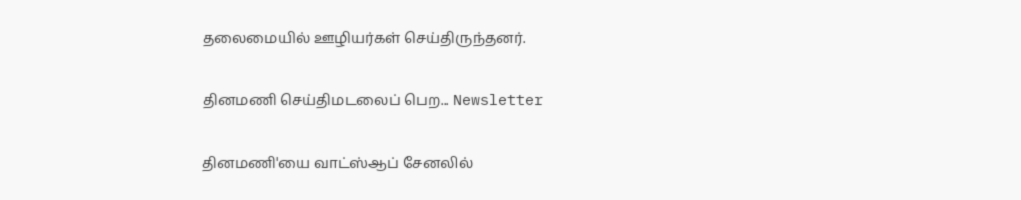தலைமையில் ஊழியர்கள் செய்திருந்தனர்.

தினமணி செய்திமடலைப் பெற... Newsletter

தினமணி'யை வாட்ஸ்ஆப் சேனலில்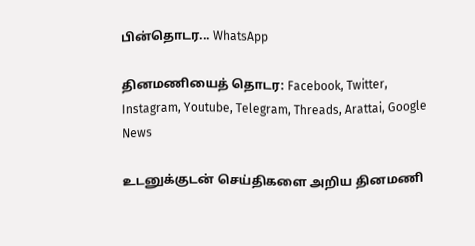பின்தொடர... WhatsApp

தினமணியைத் தொடர: Facebook, Twitter, Instagram, Youtube, Telegram, Threads, Arattai, Google News

உடனுக்குடன் செய்திகளை அறிய தினமணி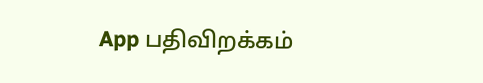App பதிவிறக்கம்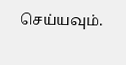செய்யவும்.